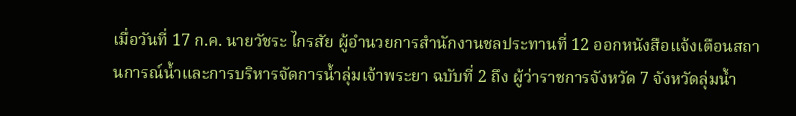เมื่อวันที่ 17 ก.ค. นายวัชระ ไกรสัย ผู้อำนวยการสำนักงานชลประทานที่ 12 ออกหนังสือแจ้งเตือนสถานการณ์น้ำและการบริหารจัดการน้ำลุ่มเจ้าพระยา ฉบับที่ 2 ถึง ผู้ว่าราชการจังหวัด 7 จังหวัดลุ่มน้ำ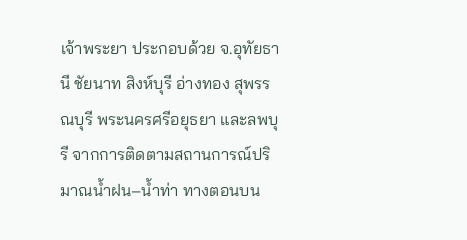เจ้าพระยา ประกอบด้วย จ.อุทัยธานี ชัยนาท สิงห์บุรี อ่างทอง สุพรรณบุรี พระนครศรีอยุธยา และลพบุรี จากการติดตามสถานการณ์ปริมาณน้ำฝน–น้ำท่า ทางตอนบน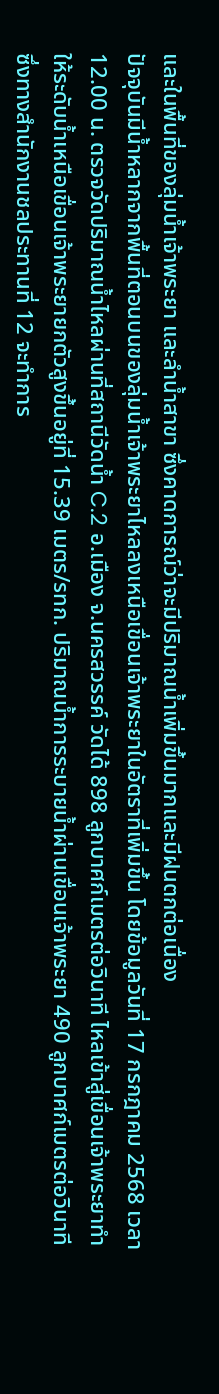และในพื้นที่ของลุ่มน้ำเจ้าพระยา และลำน้ำสาขา ซึ่งคาดการณ์ว่าจะมีปริมาณน้ำเพิ่มขึ้นมากและมีฝนตกต่อเนื่อง
ปัจจุบันมีน้ำหลากจากพื้นที่ตอนบนของลุ่มน้ำเจ้าพระยาไหลลงเหนือเขื่อนเจ้าพระยาในอัตราที่เพิ่มขึ้น โดยข้อมูลวันที่ 17 กรกฎาคม 2568 เวลา 12.00 น. ตรวจวัดปริมาณน้ำไหลผ่านที่สถานีวัดน้ำ C.2 อ.เมือง จ.นครสวรรค์ วัดได้ 898 ลูกบาศก์เมตรต่อวินาที ไหลเข้าสู่เขื่อนเจ้าพระยาทำให้ระดับน้ำเหนือเขื่อนเจ้าพระยายกตัวสูงขึ้นอยู่ที่ 15.39 เมตร/รทก. ปริมาณน้ำการระบายน้ำผ่านเขื่อนเจ้าพระยา 490 ลูกบาศก์เมตรต่อวินาที ซึ่งทางสำนักงานชลประทานที่ 12 จะทำการ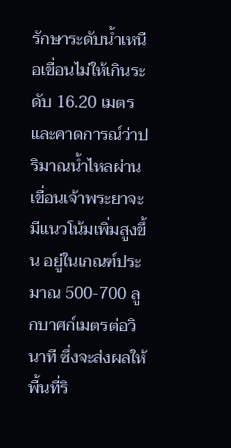รักษาระดับน้ำเหนือเขื่อนไม่ให้เกินระดับ 16.20 เมตร และคาดการณ์ว่าปริมาณน้ำไหลผ่านเขื่อนเจ้าพระยาจะมีแนวโน้มเพิ่มสูงขึ้น อยู่ในเกณฑ์ประมาณ 500-700 ลูกบาศก์เมตรต่อวินาที ซึ่งจะส่งผลให้พื้นที่ริ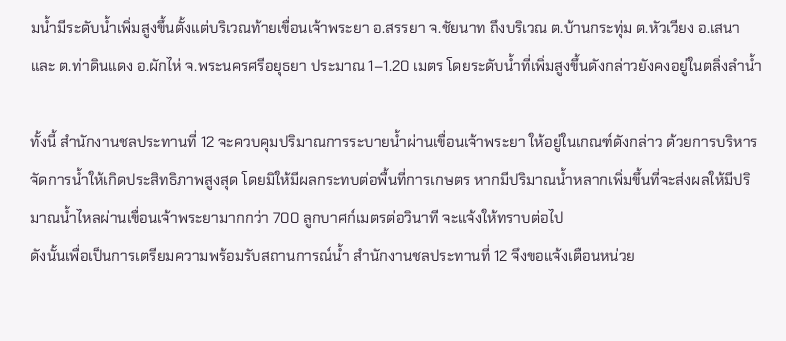มน้ำมีระดับน้ำเพิ่มสูงขึ้นตั้งแต่บริเวณท้ายเขื่อนเจ้าพระยา อ.สรรยา จ.ชัยนาท ถึงบริเวณ ต.บ้านกระทุ่ม ต.หัวเวียง อ.เสนา และ ต.ท่าดินแดง อ.ผักไห่ จ.พระนครศรีอยุธยา ประมาณ 1–1.20 เมตร โดยระดับน้ำที่เพิ่มสูงขึ้นดังกล่าวยังคงอยู่ในตลิ่งลำน้ำ

ทั้งนี้ สำนักงานชลประทานที่ 12 จะควบคุมปริมาณการระบายน้ำผ่านเขื่อนเจ้าพระยา ให้อยู่ในเกณฑ์ดังกล่าว ด้วยการบริหารจัดการน้ำให้เกิดประสิทธิภาพสูงสุด โดยมิให้มีผลกระทบต่อพื้นที่การเกษตร หากมีปริมาณน้ำหลากเพิ่มขึ้นที่จะส่งผลให้มีปริมาณน้ำไหลผ่านเขื่อนเจ้าพระยามากกว่า 700 ลูกบาศก์เมตรต่อวินาที จะแจ้งให้ทราบต่อไป
ดังนั้นเพื่อเป็นการเตรียมความพร้อมรับสถานการณ์น้ำ สำนักงานชลประทานที่ 12 จึงขอแจ้งเตือนหน่วย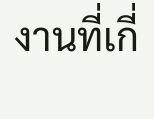งานที่เกี่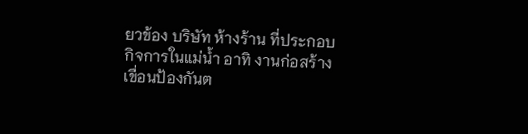ยวข้อง บริษัท ห้างร้าน ที่ประกอบกิจการในแม่น้ำ อาทิ งานก่อสร้างเขื่อนป้องกันต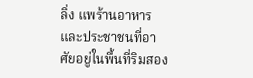ลิ่ง แพร้านอาหาร และประชาชนที่อาศัยอยู่ในพื้นที่ริมสอง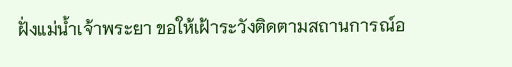ฝั่งแม่น้ำเจ้าพระยา ขอให้เฝ้าระวังติดตามสถานการณ์อ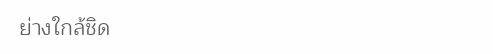ย่างใกล้ชิด